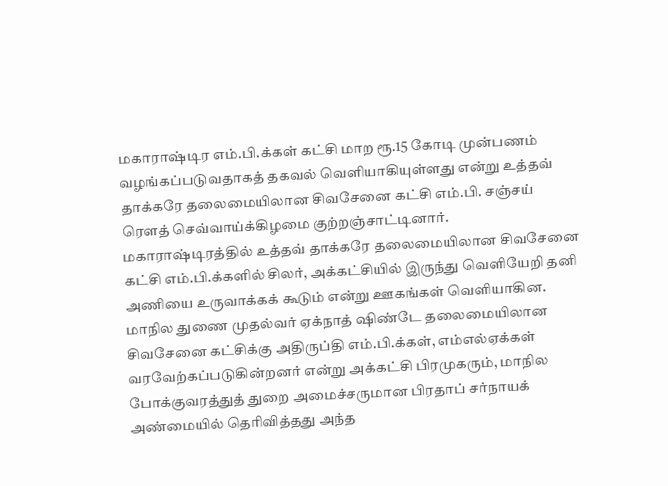மகாராஷ்டிர எம்.பி.க்கள் கட்சி மாற ரூ.15 கோடி முன்பணம் வழங்கப்படுவதாகத் தகவல் வெளியாகியுள்ளது என்று உத்தவ் தாக்கரே தலைமையிலான சிவசேனை கட்சி எம்.பி. சஞ்சய் ரெளத் செவ்வாய்க்கிழமை குற்றஞ்சாட்டினார்.
மகாராஷ்டிரத்தில் உத்தவ் தாக்கரே தலைமையிலான சிவசேனை கட்சி எம்.பி.க்களில் சிலர், அக்கட்சியில் இருந்து வெளியேறி தனி அணியை உருவாக்கக் கூடும் என்று ஊகங்கள் வெளியாகின.
மாநில துணை முதல்வர் ஏக்நாத் ஷிண்டே தலைமையிலான சிவசேனை கட்சிக்கு அதிருப்தி எம்.பி.க்கள், எம்எல்ஏக்கள் வரவேற்கப்படுகின்றனர் என்று அக்கட்சி பிரமுகரும், மாநில போக்குவரத்துத் துறை அமைச்சருமான பிரதாப் சர்நாயக் அண்மையில் தெரிவித்தது அந்த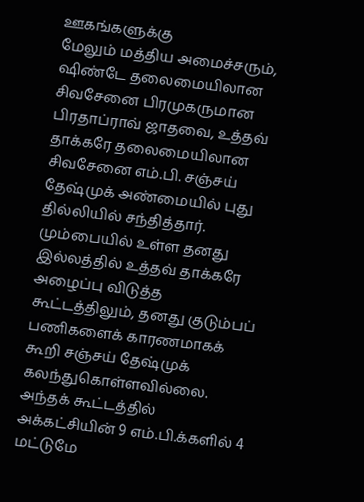ஊகங்களுக்கு
மேலும் மத்திய அமைச்சரும், ஷிண்டே தலைமையிலான சிவசேனை பிரமுகருமான பிரதாப்ராவ் ஜாதவை, உத்தவ் தாக்கரே தலைமையிலான சிவசேனை எம்.பி. சஞ்சய் தேஷ்முக் அண்மையில் புது தில்லியில் சந்தித்தார். மும்பையில் உள்ள தனது இல்லத்தில் உத்தவ் தாக்கரே அழைப்பு விடுத்த கூட்டத்திலும், தனது குடும்பப் பணிகளைக் காரணமாகக் கூறி சஞ்சய் தேஷ்முக் கலந்துகொள்ளவில்லை. அந்தக் கூட்டத்தில் அக்கட்சியின் 9 எம்.பி.க்களில் 4 மட்டுமே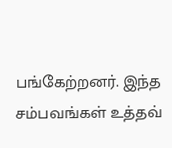பங்கேற்றனர். இந்த சம்பவங்கள் உத்தவ்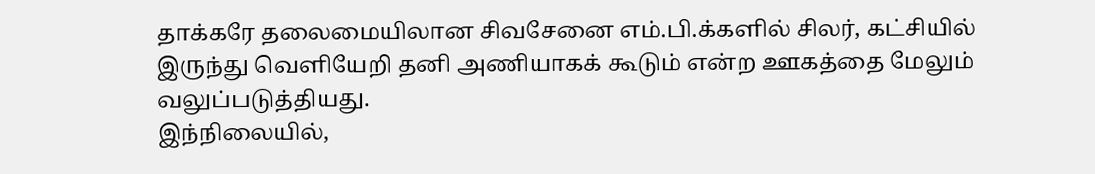தாக்கரே தலைமையிலான சிவசேனை எம்.பி.க்களில் சிலர், கட்சியில் இருந்து வெளியேறி தனி அணியாகக் கூடும் என்ற ஊகத்தை மேலும் வலுப்படுத்தியது.
இந்நிலையில்,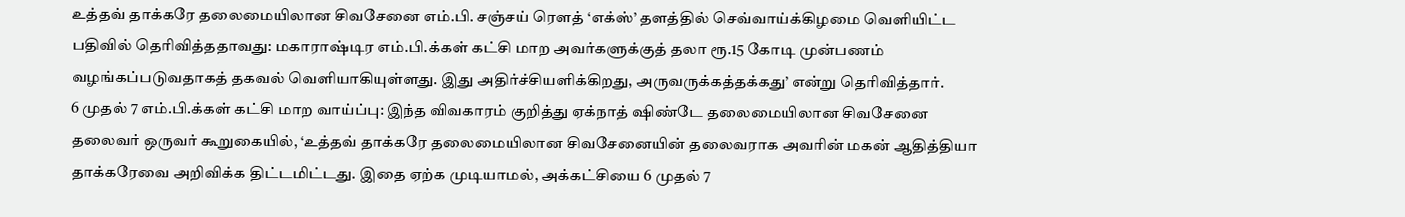உத்தவ் தாக்கரே தலைமையிலான சிவசேனை எம்.பி. சஞ்சய் ரெளத் ‘எக்ஸ்’ தளத்தில் செவ்வாய்க்கிழமை வெளியிட்ட பதிவில் தெரிவித்ததாவது: மகாராஷ்டிர எம்.பி.க்கள் கட்சி மாற அவர்களுக்குத் தலா ரூ.15 கோடி முன்பணம் வழங்கப்படுவதாகத் தகவல் வெளியாகியுள்ளது. இது அதிர்ச்சியளிக்கிறது, அருவருக்கத்தக்கது’ என்று தெரிவித்தார்.
6 முதல் 7 எம்.பி.க்கள் கட்சி மாற வாய்ப்பு: இந்த விவகாரம் குறித்து ஏக்நாத் ஷிண்டே தலைமையிலான சிவசேனை தலைவர் ஒருவர் கூறுகையில், ‘உத்தவ் தாக்கரே தலைமையிலான சிவசேனையின் தலைவராக அவரின் மகன் ஆதித்தியா தாக்கரேவை அறிவிக்க திட்டமிட்டது. இதை ஏற்க முடியாமல், அக்கட்சியை 6 முதல் 7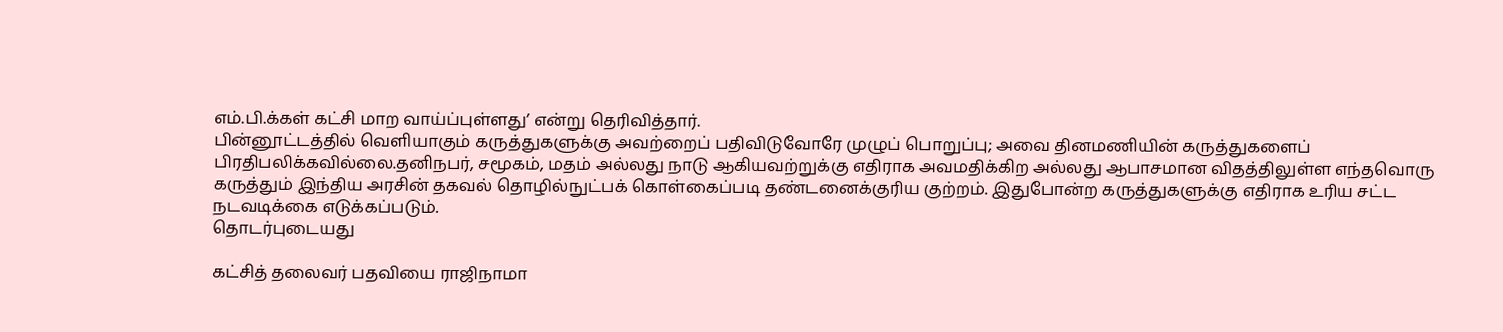எம்.பி.க்கள் கட்சி மாற வாய்ப்புள்ளது’ என்று தெரிவித்தார்.
பின்னூட்டத்தில் வெளியாகும் கருத்துகளுக்கு அவற்றைப் பதிவிடுவோரே முழுப் பொறுப்பு; அவை தினமணியின் கருத்துகளைப் பிரதிபலிக்கவில்லை.தனிநபர், சமூகம், மதம் அல்லது நாடு ஆகியவற்றுக்கு எதிராக அவமதிக்கிற அல்லது ஆபாசமான விதத்திலுள்ள எந்தவொரு கருத்தும் இந்திய அரசின் தகவல் தொழில்நுட்பக் கொள்கைப்படி தண்டனைக்குரிய குற்றம். இதுபோன்ற கருத்துகளுக்கு எதிராக உரிய சட்ட நடவடிக்கை எடுக்கப்படும்.
தொடர்புடையது

கட்சித் தலைவர் பதவியை ராஜிநாமா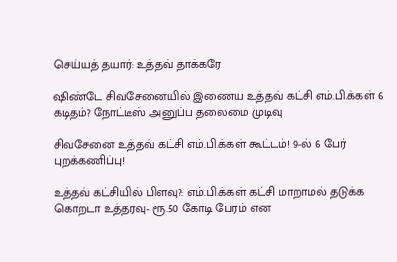செய்யத் தயார்: உத்தவ் தாக்கரே

ஷிண்டே சிவசேனையில் இணைய உத்தவ் கட்சி எம்.பி.க்கள் 6 கடிதம்? நோட்டீஸ் அனுப்ப தலைமை முடிவு

சிவசேனை உத்தவ் கட்சி எம்.பி.க்கள் கூட்டம்! 9-ல் 6 பேர் புறக்கணிப்பு!

உத்தவ் கட்சியில் பிளவு?: எம்.பி.க்கள் கட்சி மாறாமல் தடுக்க கொறடா உத்தரவு- ரூ.50 கோடி பேரம் என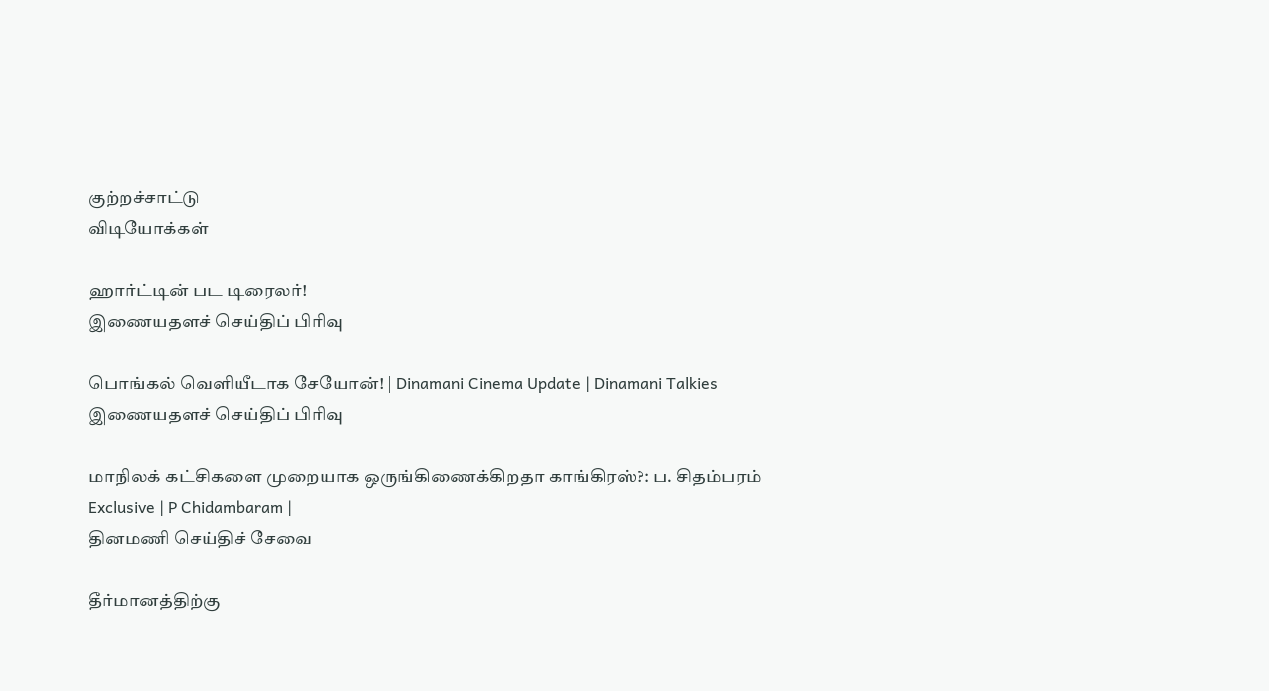குற்றச்சாட்டு
விடியோக்கள்

ஹார்ட்டின் பட டிரைலர்!
இணையதளச் செய்திப் பிரிவு

பொங்கல் வெளியீடாக சேயோன்! | Dinamani Cinema Update | Dinamani Talkies
இணையதளச் செய்திப் பிரிவு

மாநிலக் கட்சிகளை முறையாக ஒருங்கிணைக்கிறதா காங்கிரஸ்?: ப. சிதம்பரம் Exclusive | P Chidambaram |
தினமணி செய்திச் சேவை

தீர்மானத்திற்கு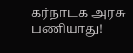கர்நாடக அரசு பணியாது!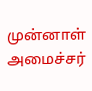முன்னாள் அமைச்சர்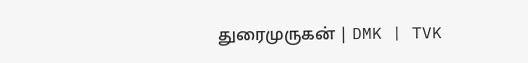துரைமுருகன் | DMK | TVK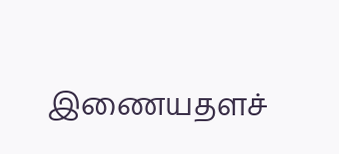இணையதளச்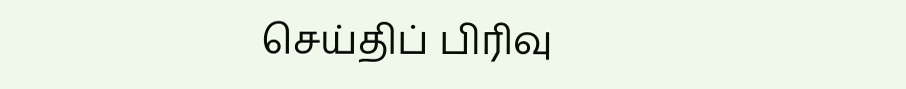செய்திப் பிரிவு